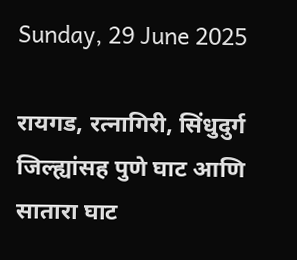Sunday, 29 June 2025

रायगड, रत्नागिरी, सिंधुदुर्ग जिल्ह्यांसह पुणे घाट आणि सातारा घाट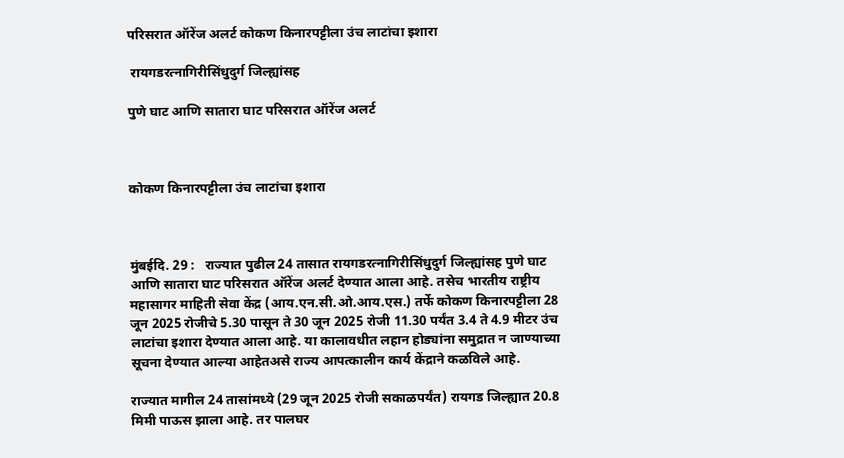परिसरात ऑरेंज अलर्ट कोकण किनारपट्टीला उंच लाटांचा इशारा

 रायगडरत्नागिरीसिंधुदुर्ग जिल्ह्यांसह

पुणे घाट आणि सातारा घाट परिसरात ऑरेंज अलर्ट



कोकण किनारपट्टीला उंच लाटांचा इशारा



मुंबईदि. 29 :   राज्यात पुढील 24 तासात रायगडरत्नागिरीसिंधुदुर्ग जिल्ह्यांसह पुणे घाट आणि सातारा घाट परिसरात ऑरेंज अलर्ट देण्यात आला आहे. तसेच भारतीय राष्ट्रीय महासागर माहिती सेवा केंद्र (आय.एन.सी.ओ.आय.एस.) तर्फे कोकण किनारपट्टीला 28 जून 2025 रोजीचे 5.30 पासून ते 30 जून 2025 रोजी 11.30 पर्यंत 3.4 ते 4.9 मीटर उंच लाटांचा इशारा देण्यात आला आहे. या कालावधीत लहान होड्यांना समुद्रात न जाण्याच्या सूचना देण्यात आल्या आहेतअसे राज्य आपत्कालीन कार्य केंद्राने कळविले आहे.

राज्यात मागील 24 तासांमध्ये (29 जून 2025 रोजी सकाळपर्यंत) रायगड जिल्ह्यात 20.8 मिमी पाऊस झाला आहे. तर पालघर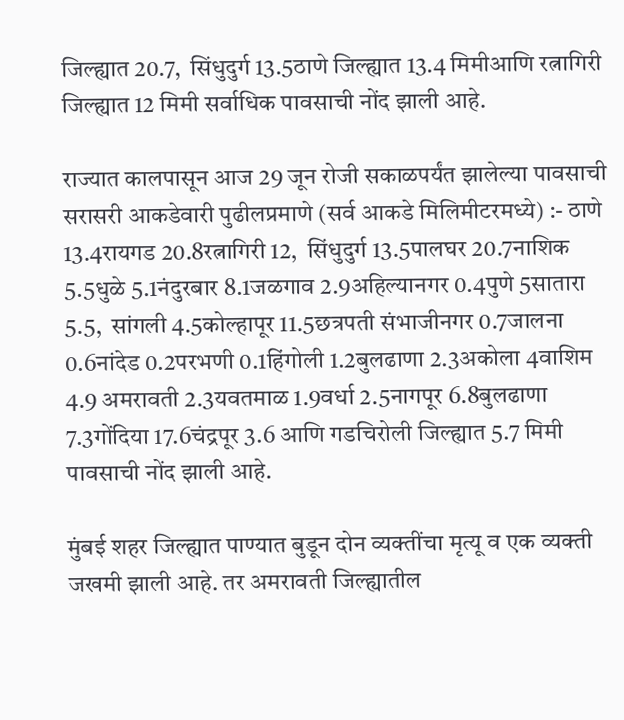जिल्ह्यात 20.7,  सिंधुदुर्ग 13.5ठाणे जिल्ह्यात 13.4 मिमीआणि रत्नागिरी जिल्ह्यात 12 मिमी सर्वाधिक पावसाची नोंद झाली आहे.

राज्यात कालपासून आज 29 जून रोजी सकाळपर्यंत झालेल्या पावसाची सरासरी आकडेवारी पुढीलप्रमाणे (सर्व आकडे मिलिमीटरमध्ये) :- ठाणे  13.4रायगड 20.8रत्नागिरी 12,  सिंधुदुर्ग 13.5पालघर 20.7नाशिक 5.5धुळे 5.1नंदुरबार 8.1जळगाव 2.9अहिल्यानगर 0.4पुणे 5सातारा 5.5,  सांगली 4.5कोल्हापूर 11.5छत्रपती संभाजीनगर 0.7जालना 0.6नांदेड 0.2परभणी 0.1हिंगोली 1.2बुलढाणा 2.3अकोला 4वाशिम 4.9 अमरावती 2.3यवतमाळ 1.9वर्धा 2.5नागपूर 6.8बुलढाणा 7.3गोंदिया 17.6चंद्रपूर 3.6 आणि गडचिरोली जिल्ह्यात 5.7 मिमी पावसाची नोंद झाली आहे.

मुंबई शहर जिल्ह्यात पाण्यात बुडून दोन व्यक्तींचा मृत्यू व एक व्यक्ती जखमी झाली आहे. तर अमरावती जिल्ह्यातील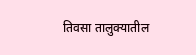तिवसा तालुक्यातील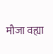मौजा वह्या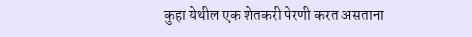कुहा येथील एक शेतकरी पेरणी करत असताना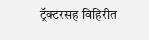ट्रॅक्टरसह विहिरीत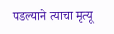पडल्याने त्याचा मृत्यू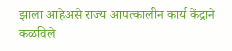झाला आहेअसे राज्य आपत्कालीन कार्य केंद्राने कळविले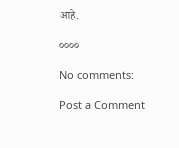आहे.

००००

No comments:

Post a Comment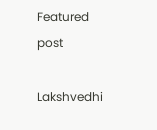Featured post

Lakshvedhi